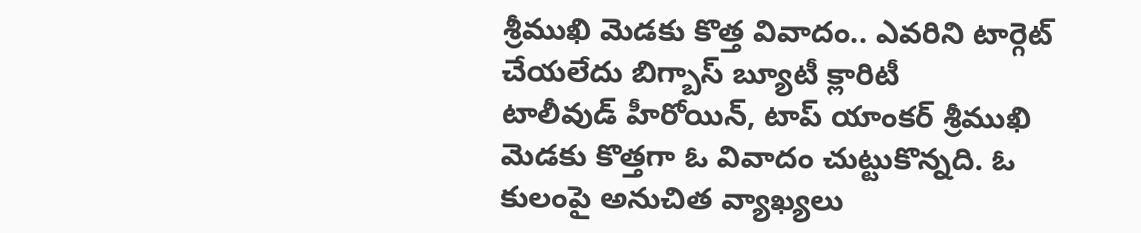శ్రీముఖి మెడకు కొత్త వివాదం.. ఎవరిని టార్గెట్ చేయలేదు బిగ్బాస్ బ్యూటీ క్లారిటీ
టాలీవుడ్ హీరోయిన్, టాప్ యాంకర్ శ్రీముఖి మెడకు కొత్తగా ఓ వివాదం చుట్టుకొన్నది. ఓ కులంపై అనుచిత వ్యాఖ్యలు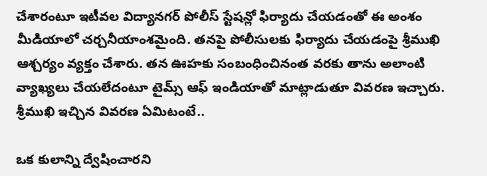చేశారంటూ ఇటీవల విద్యానగర్ పోలీస్ స్టేషన్లో ఫిర్యాదు చేయడంతో ఈ అంశం మీడియాలో చర్చనీయాంశమైంది. తనపై పోలీసులకు ఫిర్యాదు చేయడంపై శ్రీముఖి ఆశ్చర్యం వ్యక్తం చేశారు. తన ఊహకు సంబంధించినంత వరకు తాను అలాంటి వ్యాఖ్యలు చేయలేదంటూ టైమ్స్ ఆఫ్ ఇండియాతో మాట్లాడుతూ వివరణ ఇచ్చారు. శ్రీముఖి ఇచ్చిన వివరణ ఏమిటంటే..

ఒక కులాన్ని ద్వేషించారని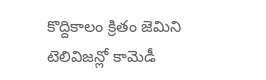కొద్దికాలం క్రితం జెమిని టెలివిజన్లో కామెడీ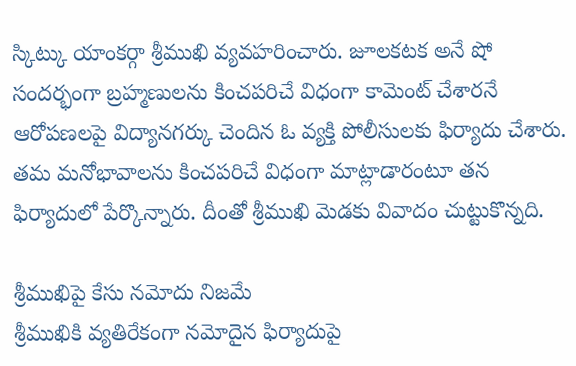స్కిట్కు యాంకర్గా శ్రీముఖి వ్యవహరించారు. జూలకటక అనే షో సందర్భంగా బ్రహ్మణులను కించపరిచే విధంగా కామెంట్ చేశారనే ఆరోపణలపై విద్యానగర్కు చెందిన ఓ వ్యక్తి పోలీసులకు ఫిర్యాదు చేశారు. తమ మనోభావాలను కించపరిచే విధంగా మాట్లాడారంటూ తన ఫిర్యాదులో పేర్కొన్నారు. దీంతో శ్రీముఖి మెడకు వివాదం చుట్టుకొన్నది.

శ్రీముఖిపై కేసు నమోదు నిజమే
శ్రీముఖికి వ్యతిరేకంగా నమోదైన ఫిర్యాదుపై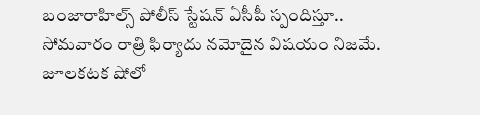బంజారాహిల్స్ పోలీస్ స్టేషన్ ఏసీపీ స్పందిస్తూ.. సోమవారం రాత్రి ఫిర్యాదు నమోదైన విషయం నిజమే. జూలకటక షోలో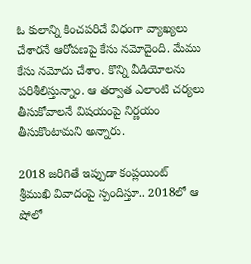ఓ కులాన్ని కించపరిచే విధంగా వ్యాఖ్యలు చేశారనే ఆరోపణపై కేసు నమోదైంది. మేము కేసు నమోదు చేశాం. కొన్ని వీడియోలను పరిశీలిస్తున్నాం. ఆ తర్వాత ఎలాంటి చర్యలు తీసుకోవాలనే విషయంపై నిర్ణయం తీసుకొంటామని అన్నారు.

2018 జరిగితే ఇప్పుడా కంప్లయింట్
శ్రీముఖి వివాదంపై స్పందిస్తూ.. 2018లో ఆ షోలో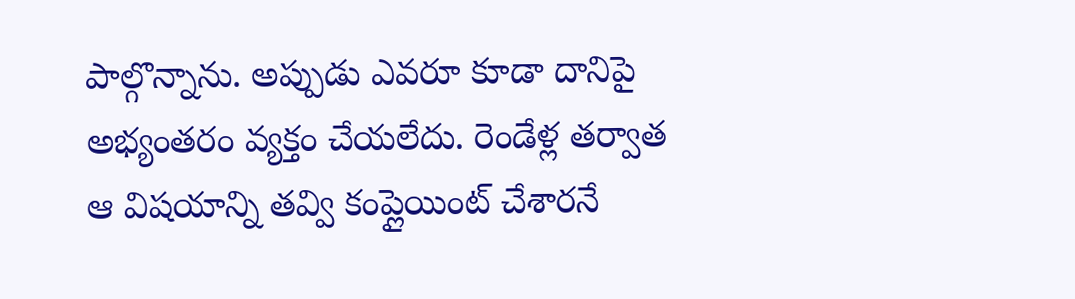పాల్గొన్నాను. అప్పుడు ఎవరూ కూడా దానిపై అభ్యంతరం వ్యక్తం చేయలేదు. రెండేళ్ల తర్వాత ఆ విషయాన్ని తవ్వి కంప్లైయింట్ చేశారనే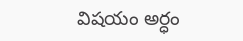విషయం అర్ధం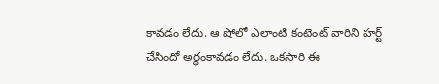కావడం లేదు. ఆ షోలో ఎలాంటి కంటెంట్ వారిని హర్ట్ చేసిందో అర్థంకావడం లేదు. ఒకసారి ఈ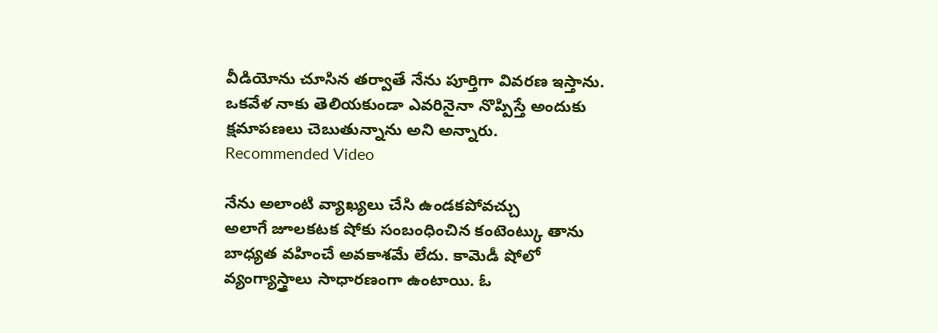వీడియోను చూసిన తర్వాతే నేను పూర్తిగా వివరణ ఇస్తాను. ఒకవేళ నాకు తెలియకుండా ఎవరినైనా నొప్పిస్తే అందుకు క్షమాపణలు చెబుతున్నాను అని అన్నారు.
Recommended Video

నేను అలాంటి వ్యాఖ్యలు చేసి ఉండకపోవచ్చు
అలాగే జూలకటక షోకు సంబంధించిన కంటెంట్కు తాను బాధ్యత వహించే అవకాశమే లేదు. కామెడీ షోలో వ్యంగ్యాస్త్రాలు సాధారణంగా ఉంటాయి. ఓ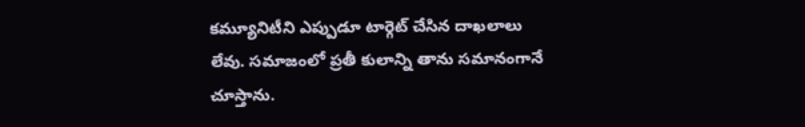కమ్యూనిటీని ఎప్పుడూ టార్గెట్ చేసిన దాఖలాలు లేవు. సమాజంలో ప్రతీ కులాన్ని తాను సమానంగానే చూస్తాను.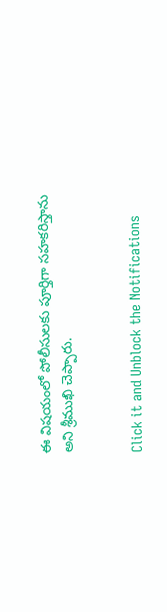ఈ విషయంలో పోలీసులకు పూర్తిగా సహకరిస్తాను అని శ్రీముఖి చెప్పారు.


Click it and Unblock the Notifications